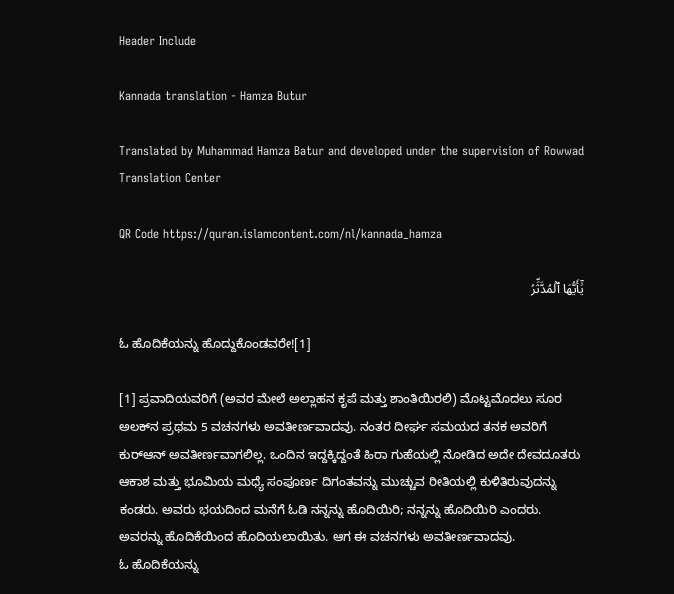Header Include

Kannada translation - Hamza Butur

Translated by Muhammad Hamza Batur and developed under the supervision of Rowwad Translation Center

QR Code https://quran.islamcontent.com/nl/kannada_hamza

يَٰٓأَيُّهَا ٱلۡمُدَّثِّرُ

ಓ ಹೊದಿಕೆಯನ್ನು ಹೊದ್ದುಕೊಂಡವರೇ![1]

[1] ಪ್ರವಾದಿಯವರಿಗೆ (ಅವರ ಮೇಲೆ ಅಲ್ಲಾಹನ ಕೃಪೆ ಮತ್ತು ಶಾಂತಿಯಿರಲಿ) ಮೊಟ್ಟಮೊದಲು ಸೂರ ಅಲಕ್‌ನ ಪ್ರಥಮ 5 ವಚನಗಳು ಅವತೀರ್ಣವಾದವು. ನಂತರ ದೀರ್ಘ ಸಮಯದ ತನಕ ಅವರಿಗೆ ಕುರ್‌ಆನ್ ಅವತೀರ್ಣವಾಗಲಿಲ್ಲ. ಒಂದಿನ ಇದ್ದಕ್ಕಿದ್ದಂತೆ ಹಿರಾ ಗುಹೆಯಲ್ಲಿ ನೋಡಿದ ಅದೇ ದೇವದೂತರು ಆಕಾಶ ಮತ್ತು ಭೂಮಿಯ ಮಧ್ಯೆ ಸಂಪೂರ್ಣ ದಿಗಂತವನ್ನು ಮುಚ್ಚುವ ರೀತಿಯಲ್ಲಿ ಕುಳಿತಿರುವುದನ್ನು ಕಂಡರು. ಅವರು ಭಯದಿಂದ ಮನೆಗೆ ಓಡಿ ನನ್ನನ್ನು ಹೊದಿಯಿರಿ; ನನ್ನನ್ನು ಹೊದಿಯಿರಿ ಎಂದರು. ಅವರನ್ನು ಹೊದಿಕೆಯಿಂದ ಹೊದಿಯಲಾಯಿತು. ಆಗ ಈ ವಚನಗಳು ಅವತೀರ್ಣವಾದವು.
ಓ ಹೊದಿಕೆಯನ್ನು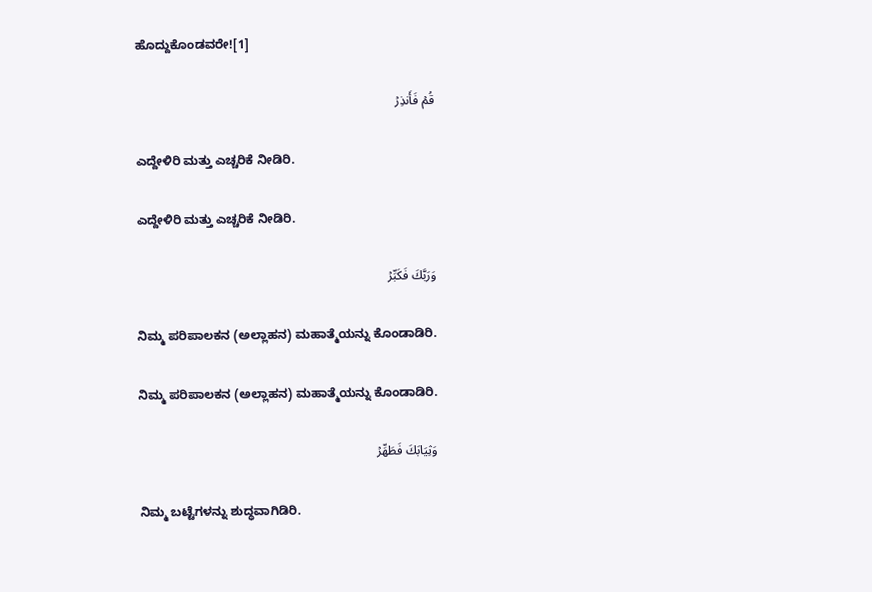ಹೊದ್ದುಕೊಂಡವರೇ![1]

قُمۡ فَأَنذِرۡ

ಎದ್ದೇಳಿರಿ ಮತ್ತು ಎಚ್ಚರಿಕೆ ನೀಡಿರಿ.

ಎದ್ದೇಳಿರಿ ಮತ್ತು ಎಚ್ಚರಿಕೆ ನೀಡಿರಿ.

وَرَبَّكَ فَكَبِّرۡ

ನಿಮ್ಮ ಪರಿಪಾಲಕನ (ಅಲ್ಲಾಹನ) ಮಹಾತ್ಮೆಯನ್ನು ಕೊಂಡಾಡಿರಿ.

ನಿಮ್ಮ ಪರಿಪಾಲಕನ (ಅಲ್ಲಾಹನ) ಮಹಾತ್ಮೆಯನ್ನು ಕೊಂಡಾಡಿರಿ.

وَثِيَابَكَ فَطَهِّرۡ

ನಿಮ್ಮ ಬಟ್ಟೆಗಳನ್ನು ಶುದ್ಧವಾಗಿಡಿರಿ.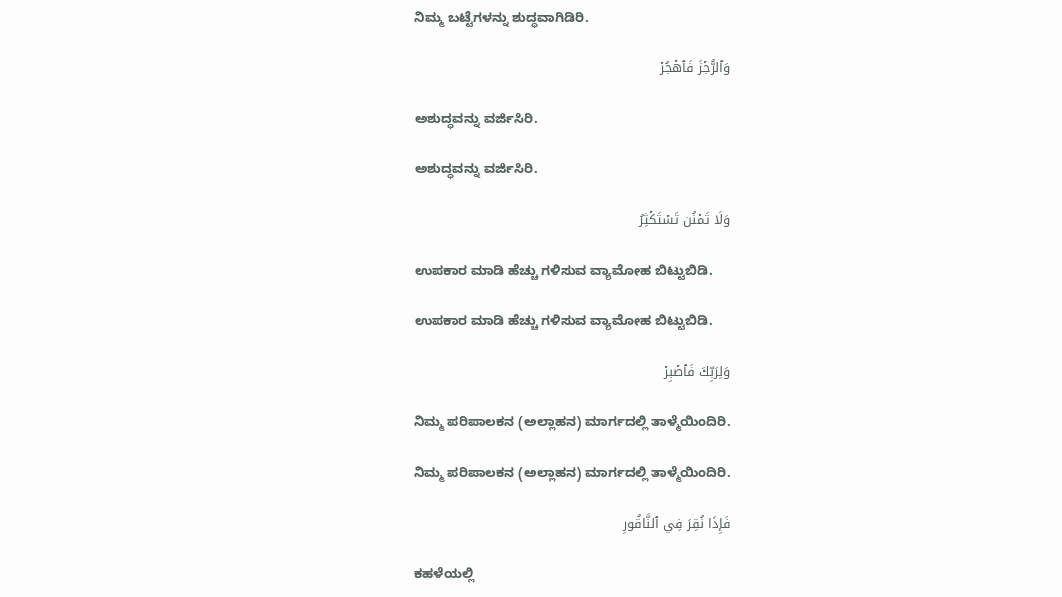ನಿಮ್ಮ ಬಟ್ಟೆಗಳನ್ನು ಶುದ್ಧವಾಗಿಡಿರಿ.

وَٱلرُّجۡزَ فَٱهۡجُرۡ

ಅಶುದ್ಧವನ್ನು ವರ್ಜಿಸಿರಿ.

ಅಶುದ್ಧವನ್ನು ವರ್ಜಿಸಿರಿ.

وَلَا تَمۡنُن تَسۡتَكۡثِرُ

ಉಪಕಾರ ಮಾಡಿ ಹೆಚ್ಚು ಗಳಿಸುವ ವ್ಯಾಮೋಹ ಬಿಟ್ಟುಬಿಡಿ.

ಉಪಕಾರ ಮಾಡಿ ಹೆಚ್ಚು ಗಳಿಸುವ ವ್ಯಾಮೋಹ ಬಿಟ್ಟುಬಿಡಿ.

وَلِرَبِّكَ فَٱصۡبِرۡ

ನಿಮ್ಮ ಪರಿಪಾಲಕನ (ಅಲ್ಲಾಹನ) ಮಾರ್ಗದಲ್ಲಿ ತಾಳ್ಮೆಯಿಂದಿರಿ.

ನಿಮ್ಮ ಪರಿಪಾಲಕನ (ಅಲ್ಲಾಹನ) ಮಾರ್ಗದಲ್ಲಿ ತಾಳ್ಮೆಯಿಂದಿರಿ.

فَإِذَا نُقِرَ فِي ٱلنَّاقُورِ

ಕಹಳೆಯಲ್ಲಿ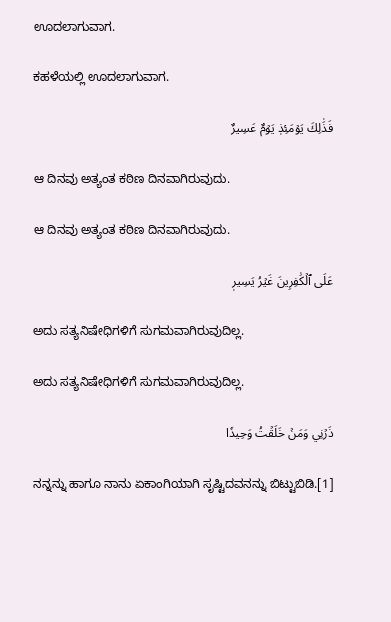ಊದಲಾಗುವಾಗ.

ಕಹಳೆಯಲ್ಲಿ ಊದಲಾಗುವಾಗ.

فَذَٰلِكَ يَوۡمَئِذٖ يَوۡمٌ عَسِيرٌ

ಆ ದಿನವು ಅತ್ಯಂತ ಕಠಿಣ ದಿನವಾಗಿರುವುದು.

ಆ ದಿನವು ಅತ್ಯಂತ ಕಠಿಣ ದಿನವಾಗಿರುವುದು.

عَلَى ٱلۡكَٰفِرِينَ غَيۡرُ يَسِيرٖ

ಅದು ಸತ್ಯನಿಷೇಧಿಗಳಿಗೆ ಸುಗಮವಾಗಿರುವುದಿಲ್ಲ.

ಅದು ಸತ್ಯನಿಷೇಧಿಗಳಿಗೆ ಸುಗಮವಾಗಿರುವುದಿಲ್ಲ.

ذَرۡنِي وَمَنۡ خَلَقۡتُ وَحِيدٗا

ನನ್ನನ್ನು ಹಾಗೂ ನಾನು ಏಕಾಂಗಿಯಾಗಿ ಸೃಷ್ಟಿದವನನ್ನು ಬಿಟ್ಟುಬಿಡಿ.[1]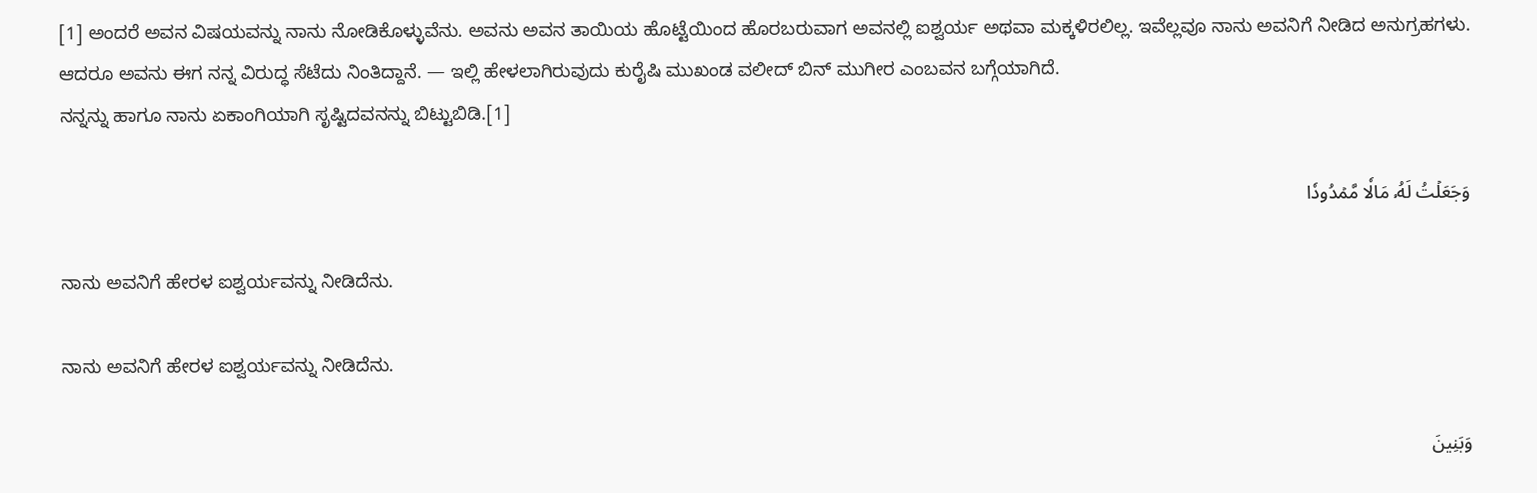[1] ಅಂದರೆ ಅವನ ವಿಷಯವನ್ನು ನಾನು ನೋಡಿಕೊಳ್ಳುವೆನು. ಅವನು ಅವನ ತಾಯಿಯ ಹೊಟ್ಟೆಯಿಂದ ಹೊರಬರುವಾಗ ಅವನಲ್ಲಿ ಐಶ್ವರ್ಯ ಅಥವಾ ಮಕ್ಕಳಿರಲಿಲ್ಲ. ಇವೆಲ್ಲವೂ ನಾನು ಅವನಿಗೆ ನೀಡಿದ ಅನುಗ್ರಹಗಳು. ಆದರೂ ಅವನು ಈಗ ನನ್ನ ವಿರುದ್ಧ ಸೆಟೆದು ನಿಂತಿದ್ದಾನೆ. — ಇಲ್ಲಿ ಹೇಳಲಾಗಿರುವುದು ಕುರೈಷಿ ಮುಖಂಡ ವಲೀದ್ ಬಿನ್ ಮುಗೀರ ಎಂಬವನ ಬಗ್ಗೆಯಾಗಿದೆ.
ನನ್ನನ್ನು ಹಾಗೂ ನಾನು ಏಕಾಂಗಿಯಾಗಿ ಸೃಷ್ಟಿದವನನ್ನು ಬಿಟ್ಟುಬಿಡಿ.[1]

وَجَعَلۡتُ لَهُۥ مَالٗا مَّمۡدُودٗا

ನಾನು ಅವನಿಗೆ ಹೇರಳ ಐಶ್ವರ್ಯವನ್ನು ನೀಡಿದೆನು.

ನಾನು ಅವನಿಗೆ ಹೇರಳ ಐಶ್ವರ್ಯವನ್ನು ನೀಡಿದೆನು.

وَبَنِينَ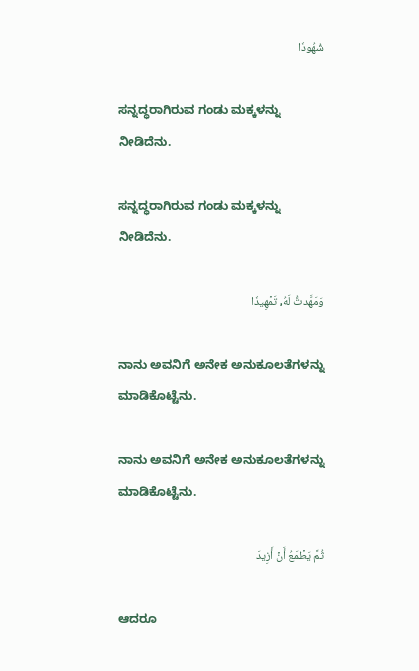شُهُودٗا

ಸನ್ನದ್ಧರಾಗಿರುವ ಗಂಡು ಮಕ್ಕಳನ್ನು ನೀಡಿದೆನು.

ಸನ್ನದ್ಧರಾಗಿರುವ ಗಂಡು ಮಕ್ಕಳನ್ನು ನೀಡಿದೆನು.

وَمَهَّدتُّ لَهُۥ تَمۡهِيدٗا

ನಾನು ಅವನಿಗೆ ಅನೇಕ ಅನುಕೂಲತೆಗಳನ್ನು ಮಾಡಿಕೊಟ್ಟೆನು.

ನಾನು ಅವನಿಗೆ ಅನೇಕ ಅನುಕೂಲತೆಗಳನ್ನು ಮಾಡಿಕೊಟ್ಟೆನು.

ثُمَّ يَطۡمَعُ أَنۡ أَزِيدَ

ಆದರೂ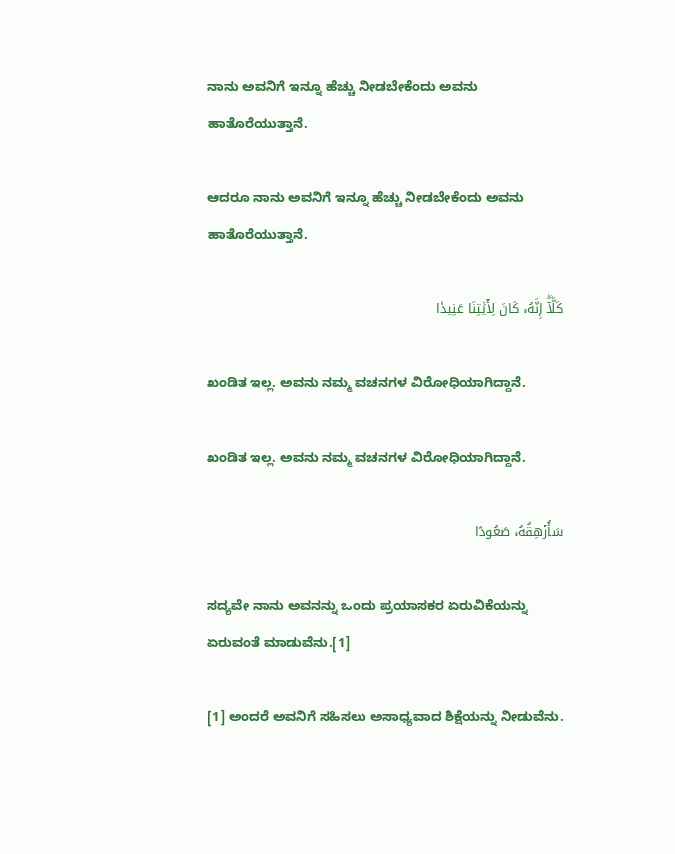ನಾನು ಅವನಿಗೆ ಇನ್ನೂ ಹೆಚ್ಚು ನೀಡಬೇಕೆಂದು ಅವನು ಹಾತೊರೆಯುತ್ತಾನೆ.

ಆದರೂ ನಾನು ಅವನಿಗೆ ಇನ್ನೂ ಹೆಚ್ಚು ನೀಡಬೇಕೆಂದು ಅವನು ಹಾತೊರೆಯುತ್ತಾನೆ.

كَلَّآۖ إِنَّهُۥ كَانَ لِأٓيَٰتِنَا عَنِيدٗا

ಖಂಡಿತ ಇಲ್ಲ. ಅವನು ನಮ್ಮ ವಚನಗಳ ವಿರೋಧಿಯಾಗಿದ್ದಾನೆ.

ಖಂಡಿತ ಇಲ್ಲ. ಅವನು ನಮ್ಮ ವಚನಗಳ ವಿರೋಧಿಯಾಗಿದ್ದಾನೆ.

سَأُرۡهِقُهُۥ صَعُودًا

ಸದ್ಯವೇ ನಾನು ಅವನನ್ನು ಒಂದು ಪ್ರಯಾಸಕರ ಏರುವಿಕೆಯನ್ನು ಏರುವಂತೆ ಮಾಡುವೆನು.[1]

[1] ಅಂದರೆ ಅವನಿಗೆ ಸಹಿಸಲು ಅಸಾಧ್ಯವಾದ ಶಿಕ್ಷೆಯನ್ನು ನೀಡುವೆನು.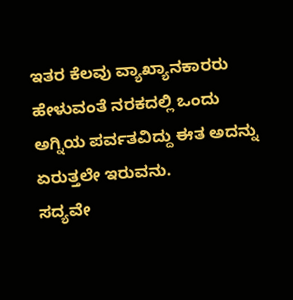ಇತರ ಕೆಲವು ವ್ಯಾಖ್ಯಾನಕಾರರು ಹೇಳುವಂತೆ ನರಕದಲ್ಲಿ ಒಂದು ಅಗ್ನಿಯ ಪರ್ವತವಿದ್ದು ಈತ ಅದನ್ನು ಏರುತ್ತಲೇ ಇರುವನು.
ಸದ್ಯವೇ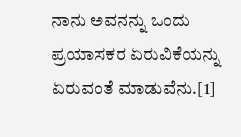ನಾನು ಅವನನ್ನು ಒಂದು ಪ್ರಯಾಸಕರ ಏರುವಿಕೆಯನ್ನು ಏರುವಂತೆ ಮಾಡುವೆನು.[1]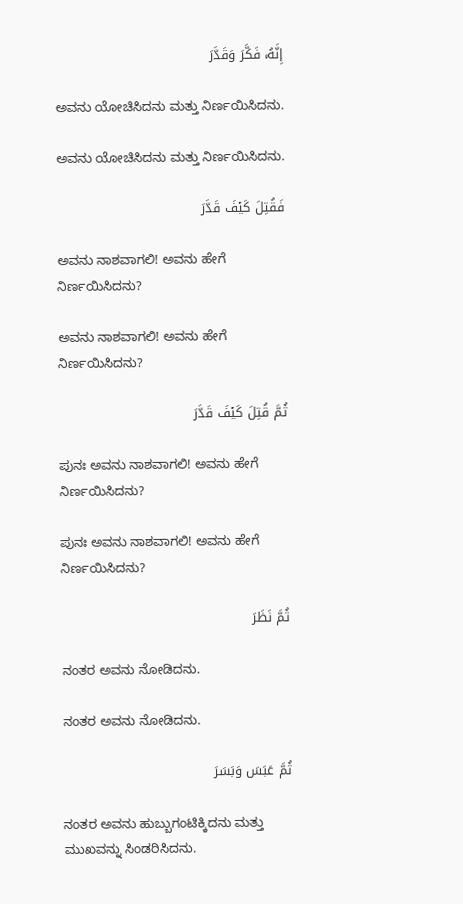إِنَّهُۥ فَكَّرَ وَقَدَّرَ

ಅವನು ಯೋಚಿಸಿದನು ಮತ್ತು ನಿರ್ಣಯಿಸಿದನು.

ಅವನು ಯೋಚಿಸಿದನು ಮತ್ತು ನಿರ್ಣಯಿಸಿದನು.

فَقُتِلَ كَيۡفَ قَدَّرَ

ಅವನು ನಾಶವಾಗಲಿ! ಅವನು ಹೇಗೆ ನಿರ್ಣಯಿಸಿದನು?

ಅವನು ನಾಶವಾಗಲಿ! ಅವನು ಹೇಗೆ ನಿರ್ಣಯಿಸಿದನು?

ثُمَّ قُتِلَ كَيۡفَ قَدَّرَ

ಪುನಃ ಅವನು ನಾಶವಾಗಲಿ! ಅವನು ಹೇಗೆ ನಿರ್ಣಯಿಸಿದನು?

ಪುನಃ ಅವನು ನಾಶವಾಗಲಿ! ಅವನು ಹೇಗೆ ನಿರ್ಣಯಿಸಿದನು?

ثُمَّ نَظَرَ

ನಂತರ ಅವನು ನೋಡಿದನು.

ನಂತರ ಅವನು ನೋಡಿದನು.

ثُمَّ عَبَسَ وَبَسَرَ

ನಂತರ ಅವನು ಹುಬ್ಬುಗಂಟಿಕ್ಕಿದನು ಮತ್ತು ಮುಖವನ್ನು ಸಿಂಡರಿಸಿದನು.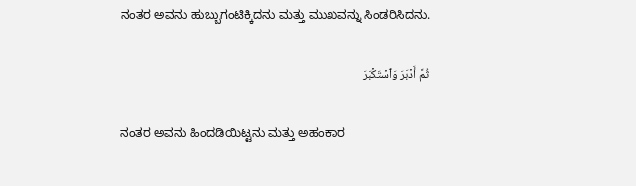ನಂತರ ಅವನು ಹುಬ್ಬುಗಂಟಿಕ್ಕಿದನು ಮತ್ತು ಮುಖವನ್ನು ಸಿಂಡರಿಸಿದನು.

ثُمَّ أَدۡبَرَ وَٱسۡتَكۡبَرَ

ನಂತರ ಅವನು ಹಿಂದಡಿಯಿಟ್ಟನು ಮತ್ತು ಅಹಂಕಾರ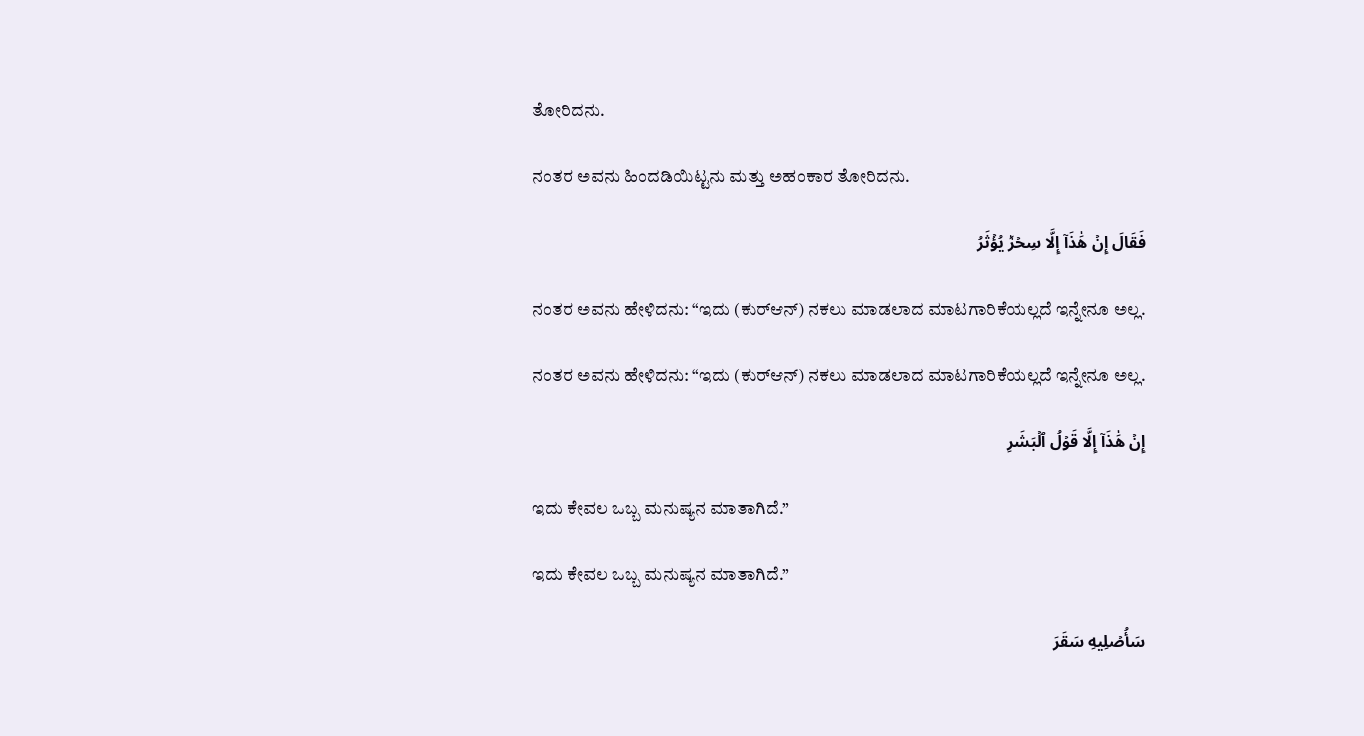ತೋರಿದನು.

ನಂತರ ಅವನು ಹಿಂದಡಿಯಿಟ್ಟನು ಮತ್ತು ಅಹಂಕಾರ ತೋರಿದನು.

فَقَالَ إِنۡ هَٰذَآ إِلَّا سِحۡرٞ يُؤۡثَرُ

ನಂತರ ಅವನು ಹೇಳಿದನು: “ಇದು (ಕುರ್‌ಆನ್) ನಕಲು ಮಾಡಲಾದ ಮಾಟಗಾರಿಕೆಯಲ್ಲದೆ ಇನ್ನೇನೂ ಅಲ್ಲ.

ನಂತರ ಅವನು ಹೇಳಿದನು: “ಇದು (ಕುರ್‌ಆನ್) ನಕಲು ಮಾಡಲಾದ ಮಾಟಗಾರಿಕೆಯಲ್ಲದೆ ಇನ್ನೇನೂ ಅಲ್ಲ.

إِنۡ هَٰذَآ إِلَّا قَوۡلُ ٱلۡبَشَرِ

ಇದು ಕೇವಲ ಒಬ್ಬ ಮನುಷ್ಯನ ಮಾತಾಗಿದೆ.”

ಇದು ಕೇವಲ ಒಬ್ಬ ಮನುಷ್ಯನ ಮಾತಾಗಿದೆ.”

سَأُصۡلِيهِ سَقَرَ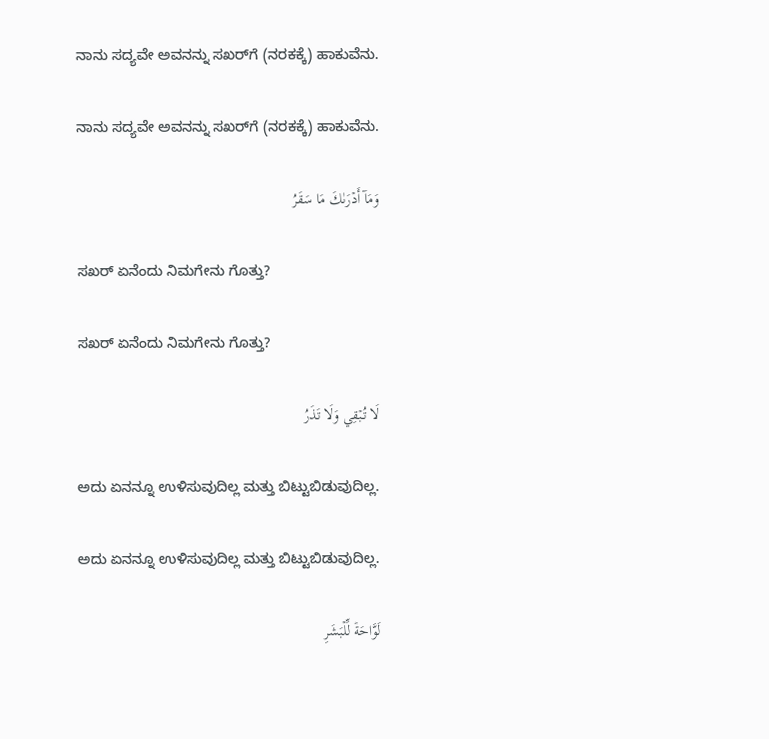ನಾನು ಸದ್ಯವೇ ಅವನನ್ನು ಸಖರ್‌ಗೆ (ನರಕಕ್ಕೆ) ಹಾಕುವೆನು.

ನಾನು ಸದ್ಯವೇ ಅವನನ್ನು ಸಖರ್‌ಗೆ (ನರಕಕ್ಕೆ) ಹಾಕುವೆನು.

وَمَآ أَدۡرَىٰكَ مَا سَقَرُ

ಸಖರ್ ಏನೆಂದು ನಿಮಗೇನು ಗೊತ್ತು?

ಸಖರ್ ಏನೆಂದು ನಿಮಗೇನು ಗೊತ್ತು?

لَا تُبۡقِي وَلَا تَذَرُ

ಅದು ಏನನ್ನೂ ಉಳಿಸುವುದಿಲ್ಲ ಮತ್ತು ಬಿಟ್ಟುಬಿಡುವುದಿಲ್ಲ.

ಅದು ಏನನ್ನೂ ಉಳಿಸುವುದಿಲ್ಲ ಮತ್ತು ಬಿಟ್ಟುಬಿಡುವುದಿಲ್ಲ.

لَوَّاحَةٞ لِّلۡبَشَرِ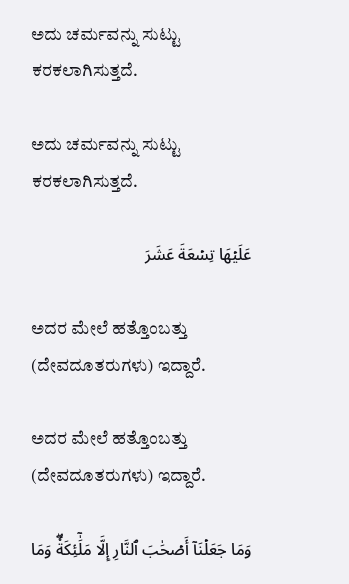ಅದು ಚರ್ಮವನ್ನು ಸುಟ್ಟು ಕರಕಲಾಗಿಸುತ್ತದೆ.

ಅದು ಚರ್ಮವನ್ನು ಸುಟ್ಟು ಕರಕಲಾಗಿಸುತ್ತದೆ.

عَلَيۡهَا تِسۡعَةَ عَشَرَ

ಅದರ ಮೇಲೆ ಹತ್ತೊಂಬತ್ತು (ದೇವದೂತರುಗಳು) ಇದ್ದಾರೆ.

ಅದರ ಮೇಲೆ ಹತ್ತೊಂಬತ್ತು (ದೇವದೂತರುಗಳು) ಇದ್ದಾರೆ.

وَمَا جَعَلۡنَآ أَصۡحَٰبَ ٱلنَّارِ إِلَّا مَلَٰٓئِكَةٗۖ وَمَا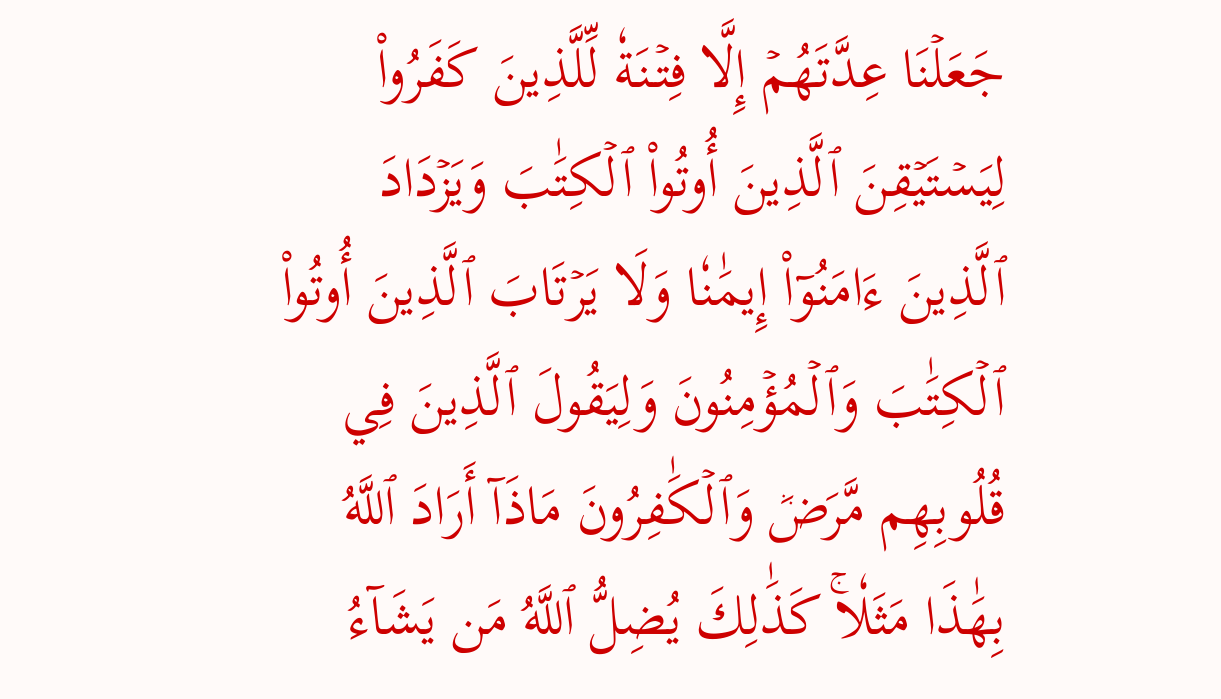جَعَلۡنَا عِدَّتَهُمۡ إِلَّا فِتۡنَةٗ لِّلَّذِينَ كَفَرُواْ لِيَسۡتَيۡقِنَ ٱلَّذِينَ أُوتُواْ ٱلۡكِتَٰبَ وَيَزۡدَادَ ٱلَّذِينَ ءَامَنُوٓاْ إِيمَٰنٗا وَلَا يَرۡتَابَ ٱلَّذِينَ أُوتُواْ ٱلۡكِتَٰبَ وَٱلۡمُؤۡمِنُونَ وَلِيَقُولَ ٱلَّذِينَ فِي قُلُوبِهِم مَّرَضٞ وَٱلۡكَٰفِرُونَ مَاذَآ أَرَادَ ٱللَّهُ بِهَٰذَا مَثَلٗاۚ كَذَٰلِكَ يُضِلُّ ٱللَّهُ مَن يَشَآءُ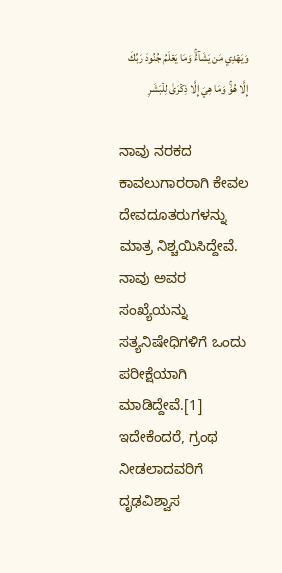وَيَهۡدِي مَن يَشَآءُۚ وَمَا يَعۡلَمُ جُنُودَ رَبِّكَ إِلَّا هُوَۚ وَمَا هِيَ إِلَّا ذِكۡرَىٰ لِلۡبَشَرِ

ನಾವು ನರಕದ ಕಾವಲುಗಾರರಾಗಿ ಕೇವಲ ದೇವದೂತರುಗಳನ್ನು ಮಾತ್ರ ನಿಶ್ಚಯಿಸಿದ್ದೇವೆ. ನಾವು ಅವರ ಸಂಖ್ಯೆಯನ್ನು ಸತ್ಯನಿಷೇಧಿಗಳಿಗೆ ಒಂದು ಪರೀಕ್ಷೆಯಾಗಿ ಮಾಡಿದ್ದೇವೆ.[1] ಇದೇಕೆಂದರೆ, ಗ್ರಂಥ ನೀಡಲಾದವರಿಗೆ ದೃಢವಿಶ್ವಾಸ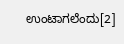ಉಂಟಾಗಲೆಂದು[2]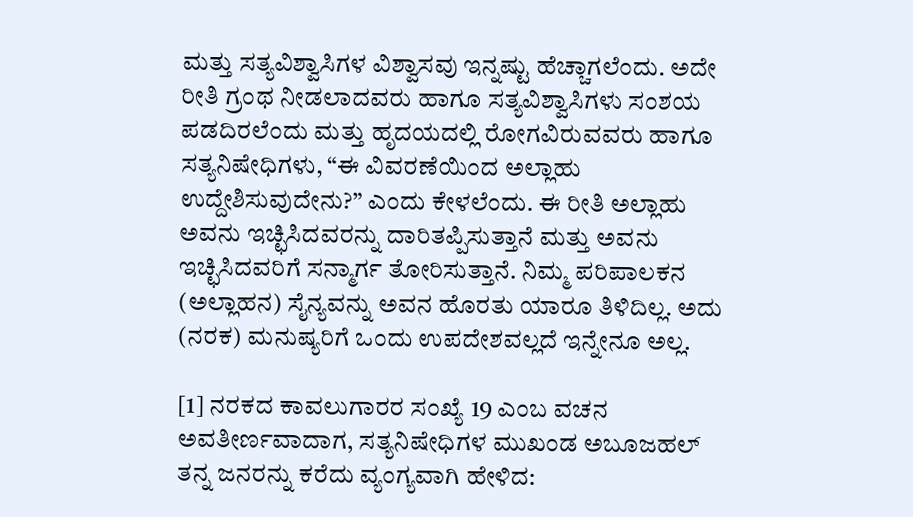ಮತ್ತು ಸತ್ಯವಿಶ್ವಾಸಿಗಳ ವಿಶ್ವಾಸವು ಇನ್ನಷ್ಟು ಹೆಚ್ಚಾಗಲೆಂದು. ಅದೇ ರೀತಿ ಗ್ರಂಥ ನೀಡಲಾದವರು ಹಾಗೂ ಸತ್ಯವಿಶ್ವಾಸಿಗಳು ಸಂಶಯ ಪಡದಿರಲೆಂದು ಮತ್ತು ಹೃದಯದಲ್ಲಿ ರೋಗವಿರುವವರು ಹಾಗೂ ಸತ್ಯನಿಷೇಧಿಗಳು, “ಈ ವಿವರಣೆಯಿಂದ ಅಲ್ಲಾಹು ಉದ್ದೇಶಿಸುವುದೇನು?” ಎಂದು ಕೇಳಲೆಂದು. ಈ ರೀತಿ ಅಲ್ಲಾಹು ಅವನು ಇಚ್ಛಿಸಿದವರನ್ನು ದಾರಿತಪ್ಪಿಸುತ್ತಾನೆ ಮತ್ತು ಅವನು ಇಚ್ಛಿಸಿದವರಿಗೆ ಸನ್ಮಾರ್ಗ ತೋರಿಸುತ್ತಾನೆ. ನಿಮ್ಮ ಪರಿಪಾಲಕನ (ಅಲ್ಲಾಹನ) ಸೈನ್ಯವನ್ನು ಅವನ ಹೊರತು ಯಾರೂ ತಿಳಿದಿಲ್ಲ. ಅದು (ನರಕ) ಮನುಷ್ಯರಿಗೆ ಒಂದು ಉಪದೇಶವಲ್ಲದೆ ಇನ್ನೇನೂ ಅಲ್ಲ.

[1] ನರಕದ ಕಾವಲುಗಾರರ ಸಂಖ್ಯೆ 19 ಎಂಬ ವಚನ ಅವತೀರ್ಣವಾದಾಗ, ಸತ್ಯನಿಷೇಧಿಗಳ ಮುಖಂಡ ಅಬೂಜಹಲ್ ತನ್ನ ಜನರನ್ನು ಕರೆದು ವ್ಯಂಗ್ಯವಾಗಿ ಹೇಳಿದ: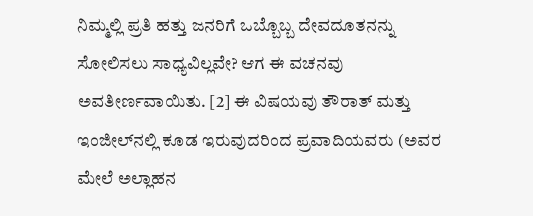ನಿಮ್ಮಲ್ಲಿ ಪ್ರತಿ ಹತ್ತು ಜನರಿಗೆ ಒಬ್ಬೊಬ್ಬ ದೇವದೂತನನ್ನು ಸೋಲಿಸಲು ಸಾಧ್ಯವಿಲ್ಲವೇ? ಆಗ ಈ ವಚನವು ಅವತೀರ್ಣವಾಯಿತು. [2] ಈ ವಿಷಯವು ತೌರಾತ್ ಮತ್ತು ಇಂಜೀಲ್‌ನಲ್ಲಿ ಕೂಡ ಇರುವುದರಿಂದ ಪ್ರವಾದಿಯವರು (ಅವರ ಮೇಲೆ ಅಲ್ಲಾಹನ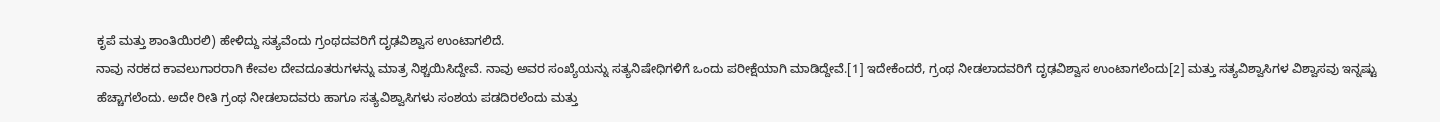ಕೃಪೆ ಮತ್ತು ಶಾಂತಿಯಿರಲಿ) ಹೇಳಿದ್ದು ಸತ್ಯವೆಂದು ಗ್ರಂಥದವರಿಗೆ ದೃಢವಿಶ್ವಾಸ ಉಂಟಾಗಲಿದೆ.
ನಾವು ನರಕದ ಕಾವಲುಗಾರರಾಗಿ ಕೇವಲ ದೇವದೂತರುಗಳನ್ನು ಮಾತ್ರ ನಿಶ್ಚಯಿಸಿದ್ದೇವೆ. ನಾವು ಅವರ ಸಂಖ್ಯೆಯನ್ನು ಸತ್ಯನಿಷೇಧಿಗಳಿಗೆ ಒಂದು ಪರೀಕ್ಷೆಯಾಗಿ ಮಾಡಿದ್ದೇವೆ.[1] ಇದೇಕೆಂದರೆ, ಗ್ರಂಥ ನೀಡಲಾದವರಿಗೆ ದೃಢವಿಶ್ವಾಸ ಉಂಟಾಗಲೆಂದು[2] ಮತ್ತು ಸತ್ಯವಿಶ್ವಾಸಿಗಳ ವಿಶ್ವಾಸವು ಇನ್ನಷ್ಟು ಹೆಚ್ಚಾಗಲೆಂದು. ಅದೇ ರೀತಿ ಗ್ರಂಥ ನೀಡಲಾದವರು ಹಾಗೂ ಸತ್ಯವಿಶ್ವಾಸಿಗಳು ಸಂಶಯ ಪಡದಿರಲೆಂದು ಮತ್ತು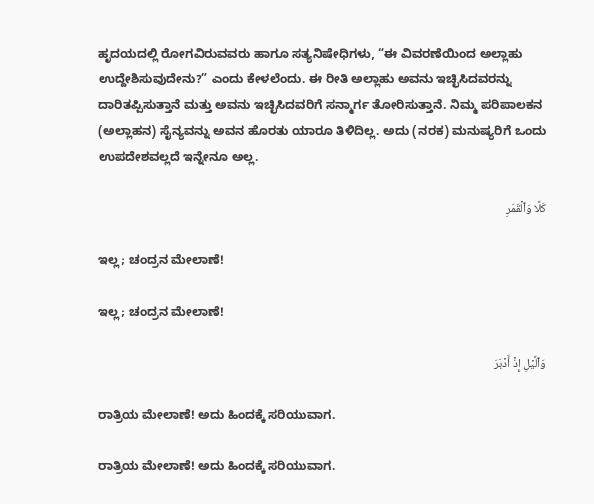ಹೃದಯದಲ್ಲಿ ರೋಗವಿರುವವರು ಹಾಗೂ ಸತ್ಯನಿಷೇಧಿಗಳು, “ಈ ವಿವರಣೆಯಿಂದ ಅಲ್ಲಾಹು ಉದ್ದೇಶಿಸುವುದೇನು?” ಎಂದು ಕೇಳಲೆಂದು. ಈ ರೀತಿ ಅಲ್ಲಾಹು ಅವನು ಇಚ್ಛಿಸಿದವರನ್ನು ದಾರಿತಪ್ಪಿಸುತ್ತಾನೆ ಮತ್ತು ಅವನು ಇಚ್ಛಿಸಿದವರಿಗೆ ಸನ್ಮಾರ್ಗ ತೋರಿಸುತ್ತಾನೆ. ನಿಮ್ಮ ಪರಿಪಾಲಕನ (ಅಲ್ಲಾಹನ) ಸೈನ್ಯವನ್ನು ಅವನ ಹೊರತು ಯಾರೂ ತಿಳಿದಿಲ್ಲ. ಅದು (ನರಕ) ಮನುಷ್ಯರಿಗೆ ಒಂದು ಉಪದೇಶವಲ್ಲದೆ ಇನ್ನೇನೂ ಅಲ್ಲ.

كَلَّا وَٱلۡقَمَرِ

ಇಲ್ಲ; ಚಂದ್ರನ ಮೇಲಾಣೆ!

ಇಲ್ಲ; ಚಂದ್ರನ ಮೇಲಾಣೆ!

وَٱلَّيۡلِ إِذۡ أَدۡبَرَ

ರಾತ್ರಿಯ ಮೇಲಾಣೆ! ಅದು ಹಿಂದಕ್ಕೆ ಸರಿಯುವಾಗ.

ರಾತ್ರಿಯ ಮೇಲಾಣೆ! ಅದು ಹಿಂದಕ್ಕೆ ಸರಿಯುವಾಗ.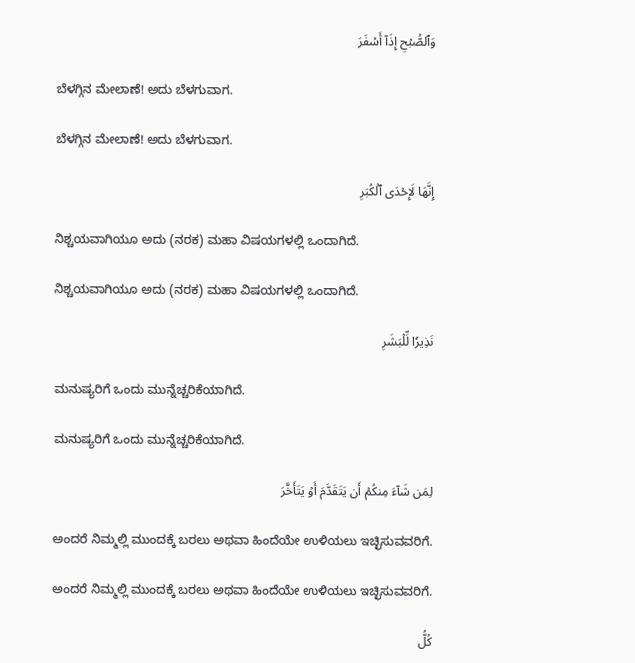وَٱلصُّبۡحِ إِذَآ أَسۡفَرَ

ಬೆಳಗ್ಗಿನ ಮೇಲಾಣೆ! ಅದು ಬೆಳಗುವಾಗ.

ಬೆಳಗ್ಗಿನ ಮೇಲಾಣೆ! ಅದು ಬೆಳಗುವಾಗ.

إِنَّهَا لَإِحۡدَى ٱلۡكُبَرِ

ನಿಶ್ಚಯವಾಗಿಯೂ ಅದು (ನರಕ) ಮಹಾ ವಿಷಯಗಳಲ್ಲಿ ಒಂದಾಗಿದೆ.

ನಿಶ್ಚಯವಾಗಿಯೂ ಅದು (ನರಕ) ಮಹಾ ವಿಷಯಗಳಲ್ಲಿ ಒಂದಾಗಿದೆ.

نَذِيرٗا لِّلۡبَشَرِ

ಮನುಷ್ಯರಿಗೆ ಒಂದು ಮುನ್ನೆಚ್ಚರಿಕೆಯಾಗಿದೆ.

ಮನುಷ್ಯರಿಗೆ ಒಂದು ಮುನ್ನೆಚ್ಚರಿಕೆಯಾಗಿದೆ.

لِمَن شَآءَ مِنكُمۡ أَن يَتَقَدَّمَ أَوۡ يَتَأَخَّرَ

ಅಂದರೆ ನಿಮ್ಮಲ್ಲಿ ಮುಂದಕ್ಕೆ ಬರಲು ಅಥವಾ ಹಿಂದೆಯೇ ಉಳಿಯಲು ಇಚ್ಛಿಸುವವರಿಗೆ.

ಅಂದರೆ ನಿಮ್ಮಲ್ಲಿ ಮುಂದಕ್ಕೆ ಬರಲು ಅಥವಾ ಹಿಂದೆಯೇ ಉಳಿಯಲು ಇಚ್ಛಿಸುವವರಿಗೆ.

كُلُّ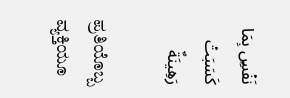نَفۡسِۭ بِمَا كَسَبَتۡ رَهِينَةٌ

ಪ್ರತಿಯೊಬ್ಬ ವ್ಯಕ್ತಿಯೂ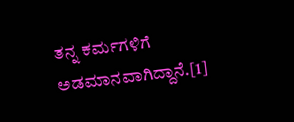ತನ್ನ ಕರ್ಮಗಳಿಗೆ ಅಡಮಾನವಾಗಿದ್ದಾನೆ.[1]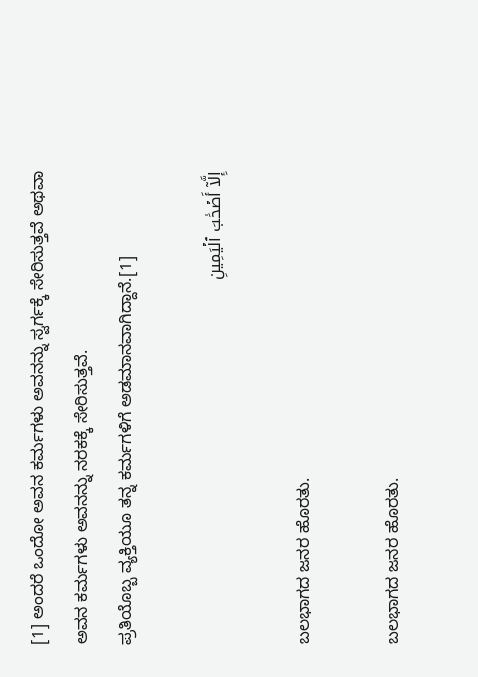[1] ಅಂದರೆ ಒಂದೋ ಅವನ ಕರ್ಮಗಳು ಅವನನ್ನು ಸ್ವರ್ಗಕ್ಕೆ ಸೇರಿಸುತ್ತವೆ ಅಥವಾ ಅವನ ಕರ್ಮಗಳು ಅವನನ್ನು ನರಕಕ್ಕೆ ಸೇರಿಸುತ್ತವೆ.
ಪ್ರತಿಯೊಬ್ಬ ವ್ಯಕ್ತಿಯೂ ತನ್ನ ಕರ್ಮಗಳಿಗೆ ಅಡಮಾನವಾಗಿದ್ದಾನೆ.[1]

إِلَّآ أَصۡحَٰبَ ٱلۡيَمِينِ

ಬಲಭಾಗದ ಜನರ ಹೊರತು.

ಬಲಭಾಗದ ಜನರ ಹೊರತು.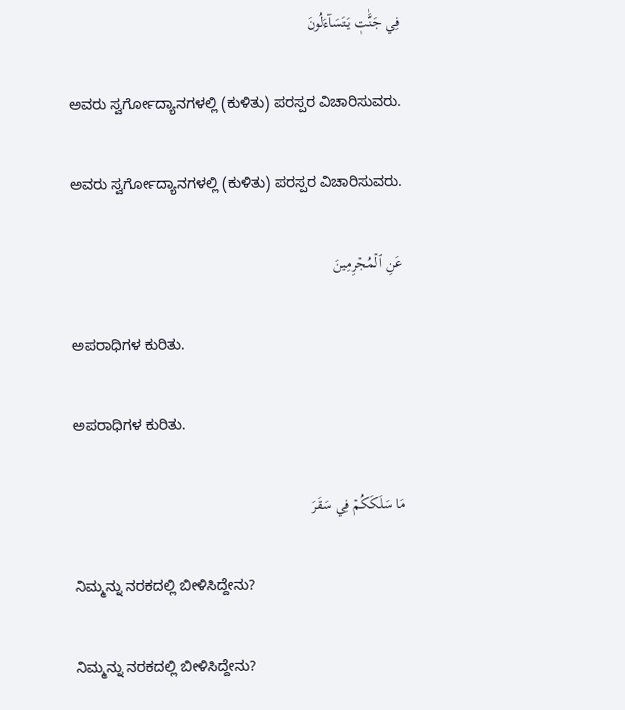فِي جَنَّٰتٖ يَتَسَآءَلُونَ

ಅವರು ಸ್ವರ್ಗೋದ್ಯಾನಗಳಲ್ಲಿ (ಕುಳಿತು) ಪರಸ್ಪರ ವಿಚಾರಿಸುವರು.

ಅವರು ಸ್ವರ್ಗೋದ್ಯಾನಗಳಲ್ಲಿ (ಕುಳಿತು) ಪರಸ್ಪರ ವಿಚಾರಿಸುವರು.

عَنِ ٱلۡمُجۡرِمِينَ

ಅಪರಾಧಿಗಳ ಕುರಿತು.

ಅಪರಾಧಿಗಳ ಕುರಿತು.

مَا سَلَكَكُمۡ فِي سَقَرَ

ನಿಮ್ಮನ್ನು ನರಕದಲ್ಲಿ ಬೀಳಿಸಿದ್ದೇನು?

ನಿಮ್ಮನ್ನು ನರಕದಲ್ಲಿ ಬೀಳಿಸಿದ್ದೇನು?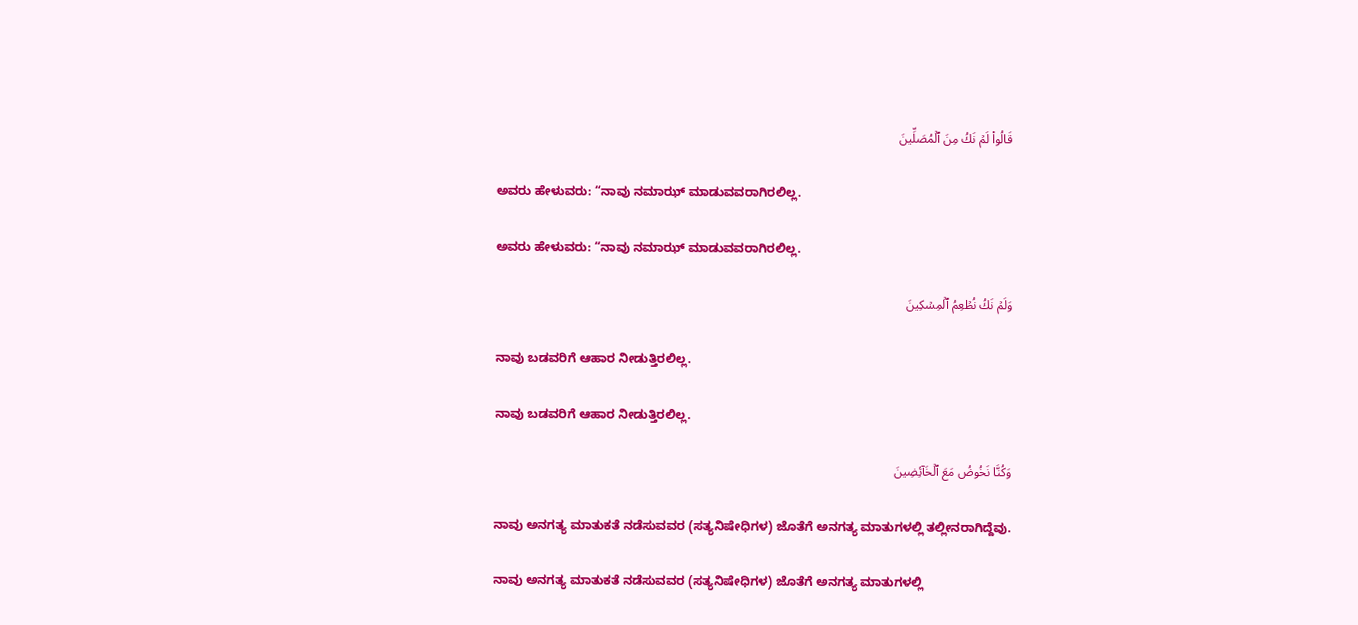قَالُواْ لَمۡ نَكُ مِنَ ٱلۡمُصَلِّينَ

ಅವರು ಹೇಳುವರು: “ನಾವು ನಮಾಝ್ ಮಾಡುವವರಾಗಿರಲಿಲ್ಲ.

ಅವರು ಹೇಳುವರು: “ನಾವು ನಮಾಝ್ ಮಾಡುವವರಾಗಿರಲಿಲ್ಲ.

وَلَمۡ نَكُ نُطۡعِمُ ٱلۡمِسۡكِينَ

ನಾವು ಬಡವರಿಗೆ ಆಹಾರ ನೀಡುತ್ತಿರಲಿಲ್ಲ.

ನಾವು ಬಡವರಿಗೆ ಆಹಾರ ನೀಡುತ್ತಿರಲಿಲ್ಲ.

وَكُنَّا نَخُوضُ مَعَ ٱلۡخَآئِضِينَ

ನಾವು ಅನಗತ್ಯ ಮಾತುಕತೆ ನಡೆಸುವವರ (ಸತ್ಯನಿಷೇಧಿಗಳ) ಜೊತೆಗೆ ಅನಗತ್ಯ ಮಾತುಗಳಲ್ಲಿ ತಲ್ಲೀನರಾಗಿದ್ದೆವು.

ನಾವು ಅನಗತ್ಯ ಮಾತುಕತೆ ನಡೆಸುವವರ (ಸತ್ಯನಿಷೇಧಿಗಳ) ಜೊತೆಗೆ ಅನಗತ್ಯ ಮಾತುಗಳಲ್ಲಿ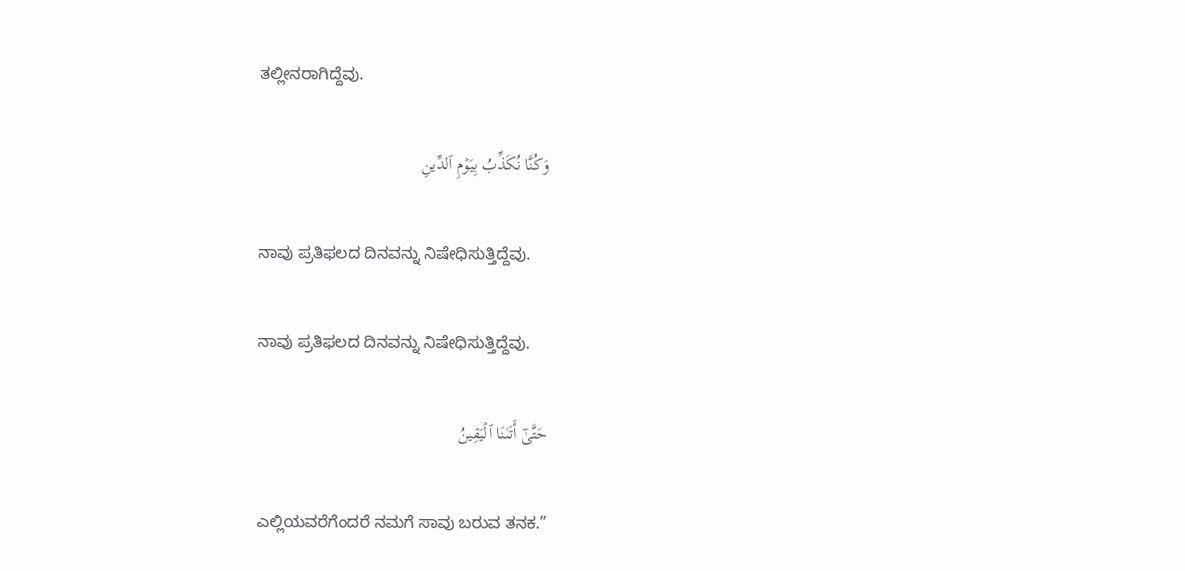ತಲ್ಲೀನರಾಗಿದ್ದೆವು.

وَكُنَّا نُكَذِّبُ بِيَوۡمِ ٱلدِّينِ

ನಾವು ಪ್ರತಿಫಲದ ದಿನವನ್ನು ನಿಷೇಧಿಸುತ್ತಿದ್ದೆವು.

ನಾವು ಪ್ರತಿಫಲದ ದಿನವನ್ನು ನಿಷೇಧಿಸುತ್ತಿದ್ದೆವು.

حَتَّىٰٓ أَتَىٰنَا ٱلۡيَقِينُ

ಎಲ್ಲಿಯವರೆಗೆಂದರೆ ನಮಗೆ ಸಾವು ಬರುವ ತನಕ.”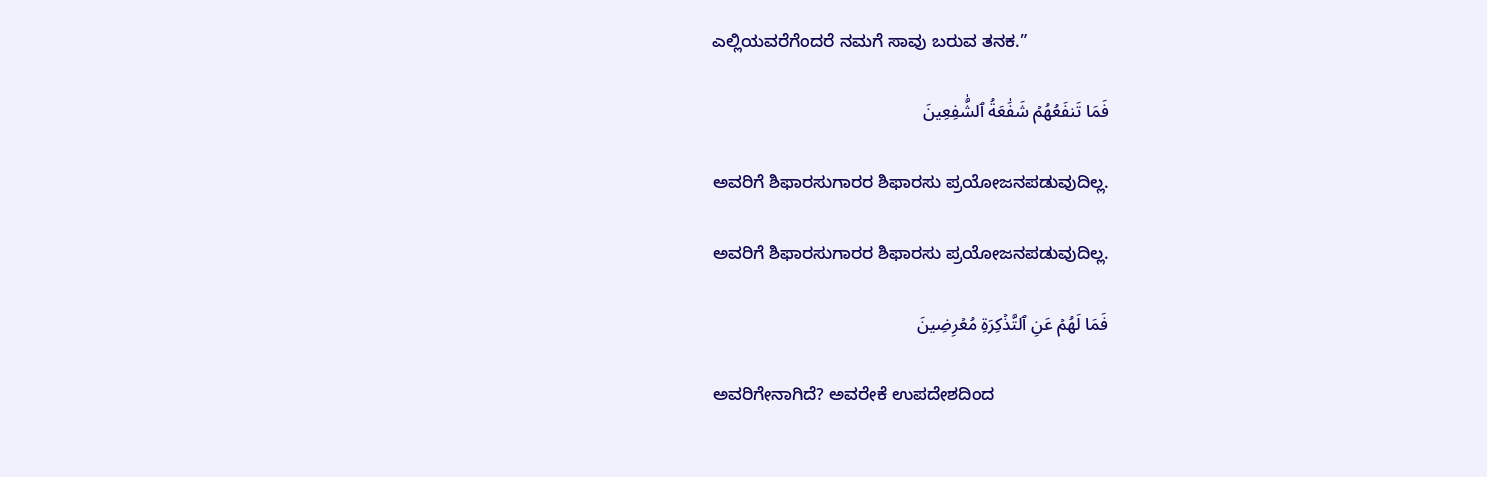ಎಲ್ಲಿಯವರೆಗೆಂದರೆ ನಮಗೆ ಸಾವು ಬರುವ ತನಕ.”

فَمَا تَنفَعُهُمۡ شَفَٰعَةُ ٱلشَّٰفِعِينَ

ಅವರಿಗೆ ಶಿಫಾರಸುಗಾರರ ಶಿಫಾರಸು ಪ್ರಯೋಜನಪಡುವುದಿಲ್ಲ.

ಅವರಿಗೆ ಶಿಫಾರಸುಗಾರರ ಶಿಫಾರಸು ಪ್ರಯೋಜನಪಡುವುದಿಲ್ಲ.

فَمَا لَهُمۡ عَنِ ٱلتَّذۡكِرَةِ مُعۡرِضِينَ

ಅವರಿಗೇನಾಗಿದೆ? ಅವರೇಕೆ ಉಪದೇಶದಿಂದ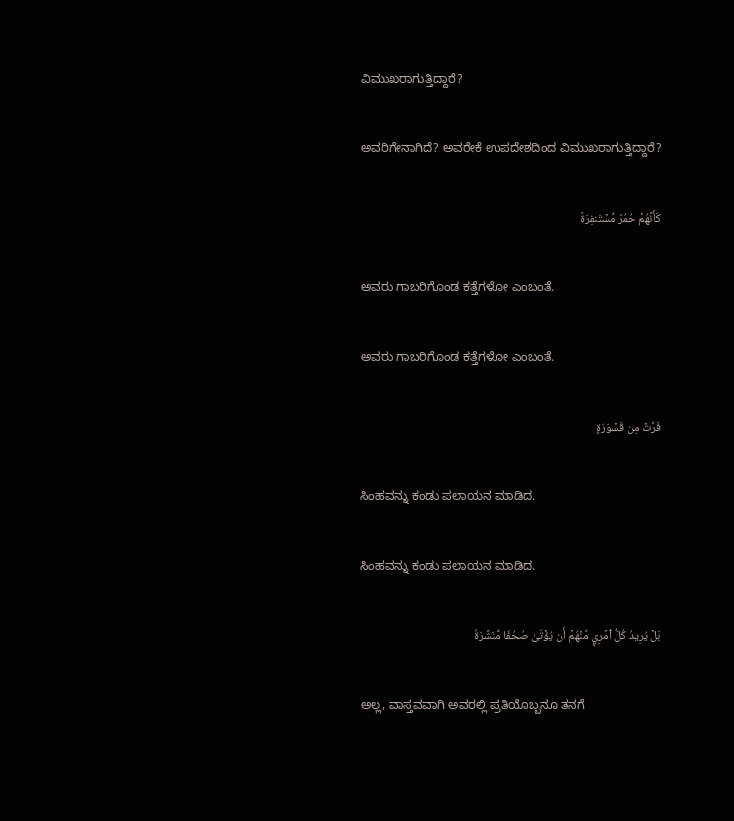ವಿಮುಖರಾಗುತ್ತಿದ್ದಾರೆ?

ಅವರಿಗೇನಾಗಿದೆ? ಅವರೇಕೆ ಉಪದೇಶದಿಂದ ವಿಮುಖರಾಗುತ್ತಿದ್ದಾರೆ?

كَأَنَّهُمۡ حُمُرٞ مُّسۡتَنفِرَةٞ

ಅವರು ಗಾಬರಿಗೊಂಡ ಕತ್ತೆಗಳೋ ಎಂಬಂತೆ.

ಅವರು ಗಾಬರಿಗೊಂಡ ಕತ್ತೆಗಳೋ ಎಂಬಂತೆ.

فَرَّتۡ مِن قَسۡوَرَةِۭ

ಸಿಂಹವನ್ನು ಕಂಡು ಪಲಾಯನ ಮಾಡಿದ.

ಸಿಂಹವನ್ನು ಕಂಡು ಪಲಾಯನ ಮಾಡಿದ.

بَلۡ يُرِيدُ كُلُّ ٱمۡرِيٕٖ مِّنۡهُمۡ أَن يُؤۡتَىٰ صُحُفٗا مُّنَشَّرَةٗ

ಅಲ್ಲ, ವಾಸ್ತವವಾಗಿ ಅವರಲ್ಲಿ ಪ್ರತಿಯೊಬ್ಬನೂ ತನಗೆ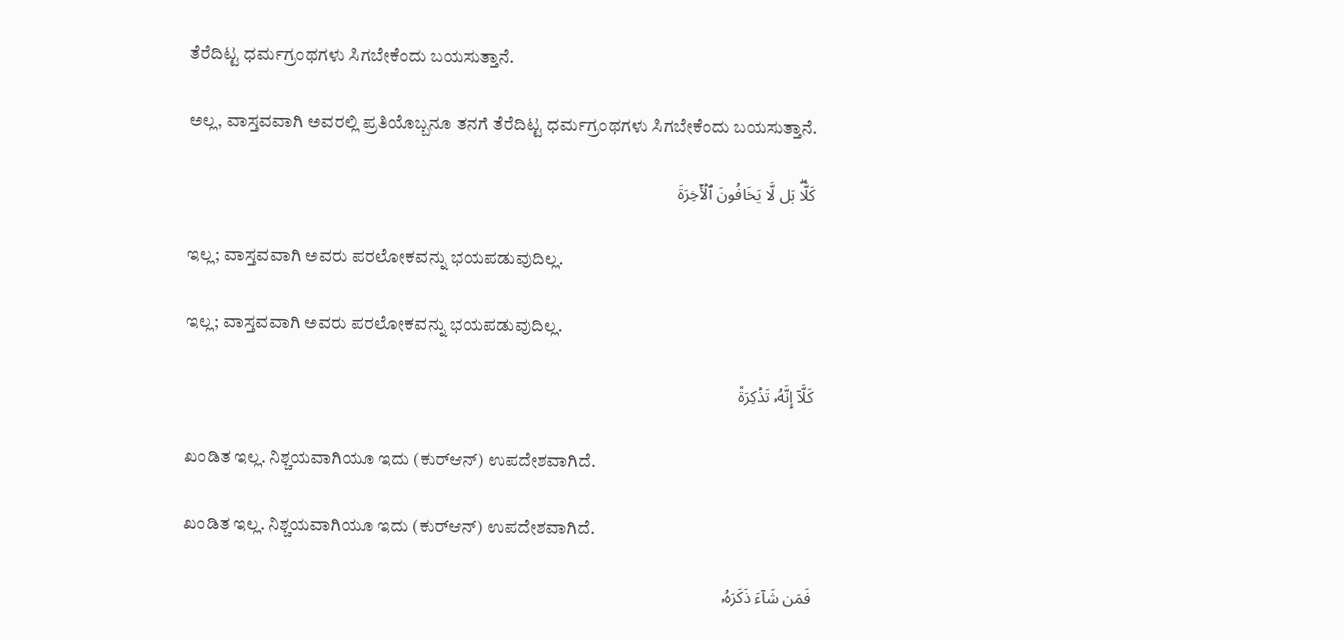ತೆರೆದಿಟ್ಟ ಧರ್ಮಗ್ರಂಥಗಳು ಸಿಗಬೇಕೆಂದು ಬಯಸುತ್ತಾನೆ.

ಅಲ್ಲ, ವಾಸ್ತವವಾಗಿ ಅವರಲ್ಲಿ ಪ್ರತಿಯೊಬ್ಬನೂ ತನಗೆ ತೆರೆದಿಟ್ಟ ಧರ್ಮಗ್ರಂಥಗಳು ಸಿಗಬೇಕೆಂದು ಬಯಸುತ್ತಾನೆ.

كَلَّاۖ بَل لَّا يَخَافُونَ ٱلۡأٓخِرَةَ

ಇಲ್ಲ; ವಾಸ್ತವವಾಗಿ ಅವರು ಪರಲೋಕವನ್ನು ಭಯಪಡುವುದಿಲ್ಲ.

ಇಲ್ಲ; ವಾಸ್ತವವಾಗಿ ಅವರು ಪರಲೋಕವನ್ನು ಭಯಪಡುವುದಿಲ್ಲ.

كَلَّآ إِنَّهُۥ تَذۡكِرَةٞ

ಖಂಡಿತ ಇಲ್ಲ. ನಿಶ್ಚಯವಾಗಿಯೂ ಇದು (ಕುರ್‌ಆನ್) ಉಪದೇಶವಾಗಿದೆ.

ಖಂಡಿತ ಇಲ್ಲ. ನಿಶ್ಚಯವಾಗಿಯೂ ಇದು (ಕುರ್‌ಆನ್) ಉಪದೇಶವಾಗಿದೆ.

فَمَن شَآءَ ذَكَرَهُۥ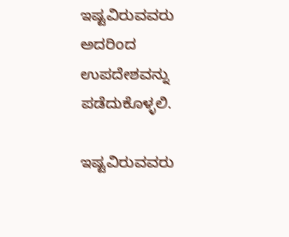ಇಷ್ಟವಿರುವವರು ಅದರಿಂದ ಉಪದೇಶವನ್ನು ಪಡೆದುಕೊಳ್ಳಲಿ.

ಇಷ್ಟವಿರುವವರು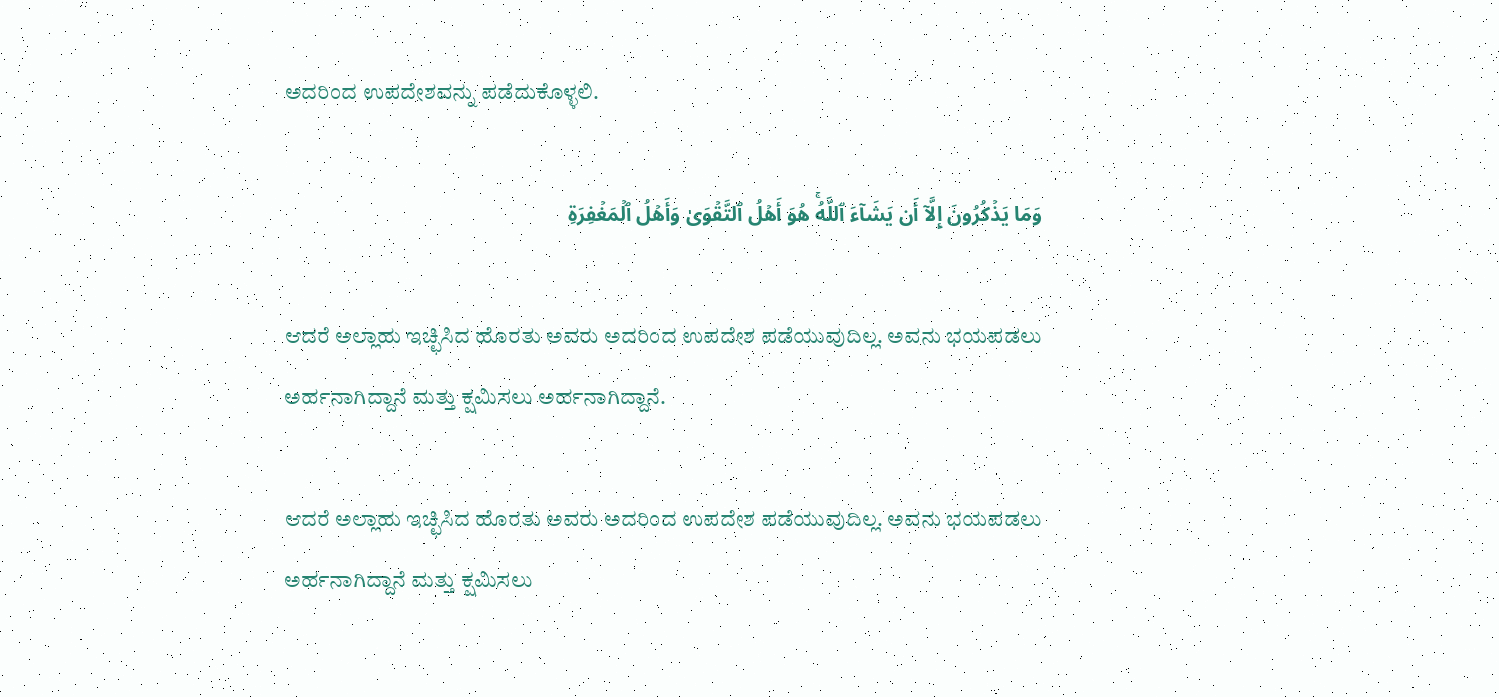ಅದರಿಂದ ಉಪದೇಶವನ್ನು ಪಡೆದುಕೊಳ್ಳಲಿ.

وَمَا يَذۡكُرُونَ إِلَّآ أَن يَشَآءَ ٱللَّهُۚ هُوَ أَهۡلُ ٱلتَّقۡوَىٰ وَأَهۡلُ ٱلۡمَغۡفِرَةِ

ಆದರೆ ಅಲ್ಲಾಹು ಇಚ್ಛಿಸಿದ ಹೊರತು ಅವರು ಅದರಿಂದ ಉಪದೇಶ ಪಡೆಯುವುದಿಲ್ಲ. ಅವನು ಭಯಪಡಲು ಅರ್ಹನಾಗಿದ್ದಾನೆ ಮತ್ತು ಕ್ಷಮಿಸಲು ಅರ್ಹನಾಗಿದ್ದಾನೆ.

ಆದರೆ ಅಲ್ಲಾಹು ಇಚ್ಛಿಸಿದ ಹೊರತು ಅವರು ಅದರಿಂದ ಉಪದೇಶ ಪಡೆಯುವುದಿಲ್ಲ. ಅವನು ಭಯಪಡಲು ಅರ್ಹನಾಗಿದ್ದಾನೆ ಮತ್ತು ಕ್ಷಮಿಸಲು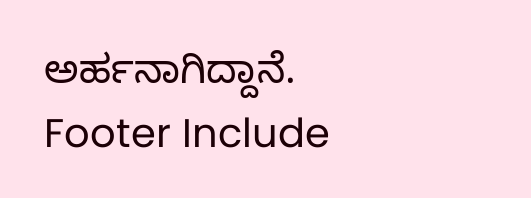ಅರ್ಹನಾಗಿದ್ದಾನೆ.
Footer Include